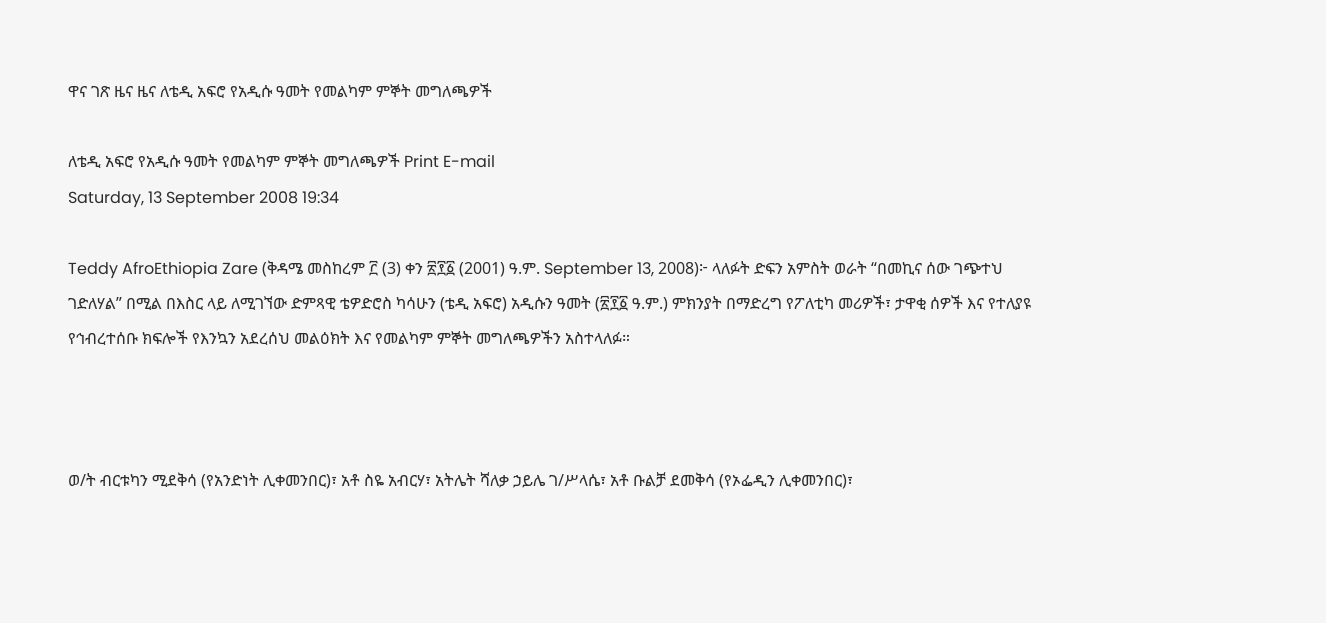ዋና ገጽ ዜና ዜና ለቴዲ አፍሮ የአዲሱ ዓመት የመልካም ምኞት መግለጫዎች

ለቴዲ አፍሮ የአዲሱ ዓመት የመልካም ምኞት መግለጫዎች Print E-mail
Saturday, 13 September 2008 19:34

Teddy AfroEthiopia Zare (ቅዳሜ መስከረም ፫ (3) ቀን ፳፻፩ (2001) ዓ.ም. September 13, 2008)፦ ላለፉት ድፍን አምስት ወራት “በመኪና ሰው ገጭተህ ገድለሃል” በሚል በእስር ላይ ለሚገኘው ድምጻዊ ቴዎድሮስ ካሳሁን (ቴዲ አፍሮ) አዲሱን ዓመት (፳፻፩ ዓ.ም.) ምክንያት በማድረግ የፖለቲካ መሪዎች፣ ታዋቂ ሰዎች እና የተለያዩ የኅብረተሰቡ ክፍሎች የእንኳን አደረሰህ መልዕክት እና የመልካም ምኞት መግለጫዎችን አስተላለፉ።



ወ/ት ብርቱካን ሚደቅሳ (የአንድነት ሊቀመንበር)፣ አቶ ስዬ አብርሃ፣ አትሌት ሻለቃ ኃይሌ ገ/ሥላሴ፣ አቶ ቡልቻ ደመቅሳ (የኦፌዲን ሊቀመንበር)፣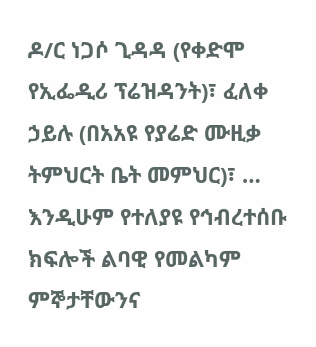ዶ/ር ነጋሶ ጊዳዳ (የቀድሞ የኢፌዲሪ ፕሬዝዳንት)፣ ፈለቀ ኃይሉ (በአአዩ የያሬድ ሙዚቃ ትምህርት ቤት መምህር)፣ … እንዲሁም የተለያዩ የኅብረተሰቡ ክፍሎች ልባዊ የመልካም ምኞታቸውንና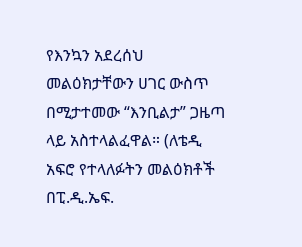የእንኳን አደረሰህ መልዕክታቸውን ሀገር ውስጥ በሚታተመው “እንቢልታ” ጋዜጣ ላይ አስተላልፈዋል። (ለቴዲ አፍሮ የተላለፉትን መልዕክቶች በፒ.ዲ.ኤፍ.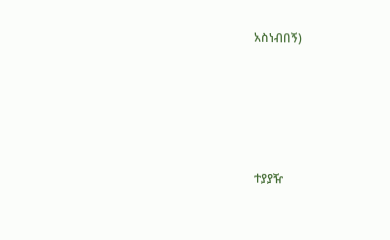አስነብበኝ)





ተያያዥ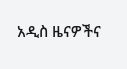አዲስ ዜናዎችና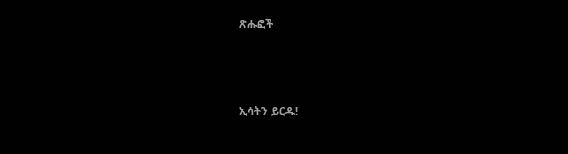ጽሑፎች




ኢሳትን ይርዱ!